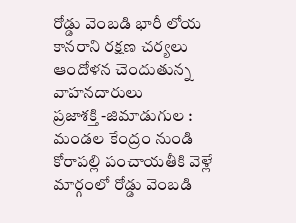రోడ్డు వెంబడి భారీ లోయ
కానరాని రక్షణ చర్యలు
ఆందోళన చెందుతున్న వాహనదారులు
ప్రజాశక్తి -జిమాడుగుల : మండల కేంద్రం నుండి కోరాపల్లి పంచాయతీకి వెళ్లే మార్గంలో రోడ్డు వెంబడి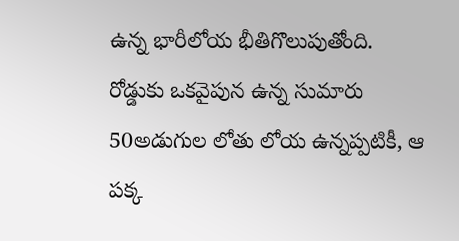ఉన్న భారీలోయ భీతిగొలుపుతోంది. రోడ్డుకు ఒకవైపున ఉన్న సుమారు 50అడుగుల లోతు లోయ ఉన్నప్పటికీ, ఆ పక్క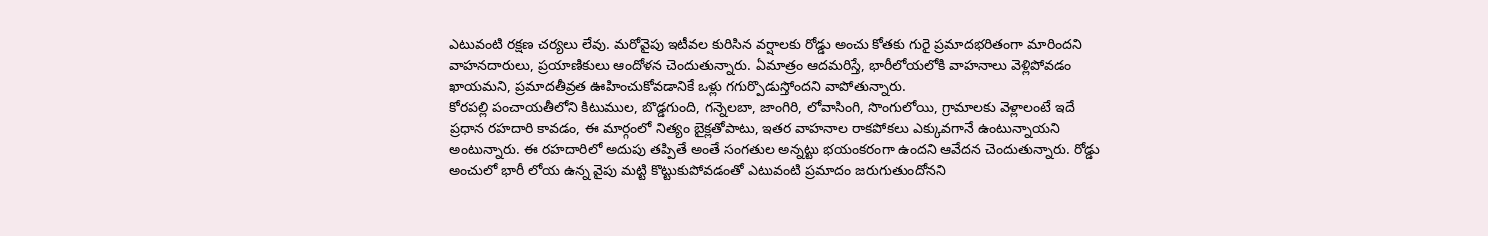ఎటువంటి రక్షణ చర్యలు లేవు. మరోవైపు ఇటీవల కురిసిన వర్షాలకు రోడ్డు అంచు కోతకు గురై ప్రమాదభరితంగా మారిందని వాహనదారులు, ప్రయాణికులు ఆందోళన చెందుతున్నారు. ఏమాత్రం ఆదమరిస్తే, భారీలోయలోకి వాహనాలు వెళ్లిపోవడం ఖాయమని, ప్రమాదతీవ్రత ఊహించుకోవడానికే ఒళ్లు గగుర్పొడుస్తోందని వాపోతున్నారు.
కోరపల్లి పంచాయతీలోని కిటుముల, బొడ్డగుంది, గన్నెలబా, జాంగిరి, లోవాసింగి, సొంగులోయి, గ్రామాలకు వెళ్లాలంటే ఇదే ప్రధాన రహదారి కావడం, ఈ మార్గంలో నిత్యం బైక్లతోపాటు, ఇతర వాహనాల రాకపోకలు ఎక్కువగానే ఉంటున్నాయని అంటున్నారు. ఈ రహదారిలో అదుపు తప్పితే అంతే సంగతుల అన్నట్టు భయంకరంగా ఉందని ఆవేదన చెందుతున్నారు. రోడ్డు అంచులో భారీ లోయ ఉన్న వైపు మట్టి కొట్టుకుపోవడంతో ఎటువంటి ప్రమాదం జరుగుతుందోనని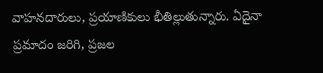వాహనదారులు, ప్రయాణికులు భీతిల్లుతున్నారు. ఏదైనా ప్రమాదం జరిగి, ప్రజల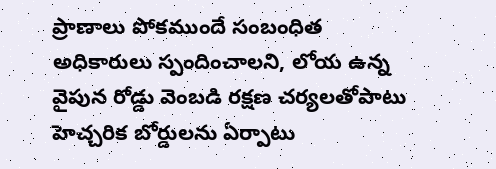ప్రాణాలు పోకముందే సంబంధిత అధికారులు స్పందించాలని, లోయ ఉన్న వైపున రోడ్డు వెంబడి రక్షణ చర్యలతోపాటు హెచ్చరిక బోర్డులను ఏర్పాటు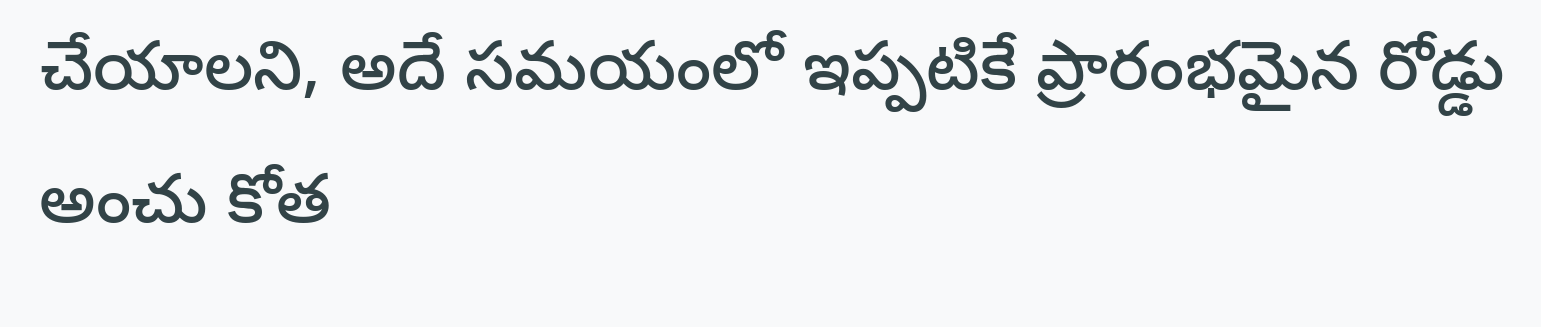చేయాలని, అదే సమయంలో ఇప్పటికే ప్రారంభమైన రోడ్డు అంచు కోత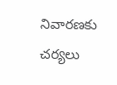నివారణకు చర్యలు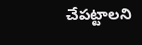చేపట్టాలని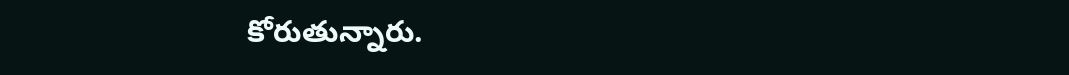కోరుతున్నారు.